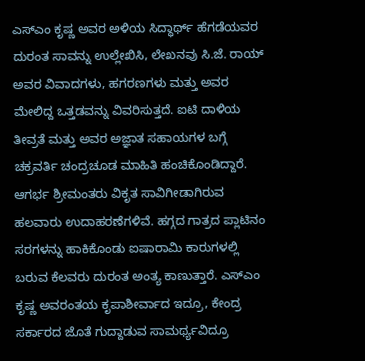ಎಸ್ಎಂ ಕೃಷ್ಣ ಅವರ ಅಳಿಯ ಸಿದ್ಧಾರ್ಥ್ ಹೆಗಡೆಯವರ ದುರಂತ ಸಾವನ್ನು ಉಲ್ಲೇಖಿಸಿ, ಲೇಖನವು ಸಿ.ಜೆ. ರಾಯ್ ಅವರ ವಿವಾದಗಳು, ಹಗರಣಗಳು ಮತ್ತು ಅವರ ಮೇಲಿದ್ದ ಒತ್ತಡವನ್ನು ವಿವರಿಸುತ್ತದೆ. ಐಟಿ ದಾಳಿಯ ತೀವ್ರತೆ ಮತ್ತು ಅವರ ಅಜ್ಞಾತ ಸಹಾಯಗಳ ಬಗ್ಗೆ ಚಕ್ರವರ್ತಿ ಚಂದ್ರಚೂಡ ಮಾಹಿತಿ ಹಂಚಿಕೊಂಡಿದ್ದಾರೆ. ಆಗರ್ಭ ಶ್ರೀಮಂತರು ವಿಕೃತ ಸಾವಿಗೀಡಾಗಿರುವ ಹಲವಾರು ಉದಾಹರಣೆಗಳಿವೆ. ಹಗ್ಗದ ಗಾತ್ರದ ಪ್ಲಾಟಿನಂ ಸರಗಳನ್ನು ಹಾಕಿಕೊಂಡು ಐಷಾರಾಮಿ ಕಾರುಗಳಲ್ಲಿ ಬರುವ ಕೆಲವರು ದುರಂತ ಅಂತ್ಯ ಕಾಣುತ್ತಾರೆ. ಎಸ್ಎಂ ಕೃಷ್ಣ ಅವರಂತಯ ಕೃಪಾಶೀರ್ವಾದ ಇದ್ರೂ, ಕೇಂದ್ರ ಸರ್ಕಾರದ ಜೊತೆ ಗುದ್ದಾಡುವ ಸಾಮರ್ಥ್ಯವಿದ್ರೂ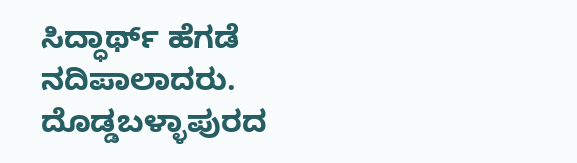ಸಿದ್ಧಾರ್ಥ್ ಹೆಗಡೆ ನದಿಪಾಲಾದರು. ದೊಡ್ಡಬಳ್ಳಾಪುರದ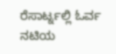ರೆಸಾರ್ಟ್ನಲ್ಲಿ ಓರ್ವ ನಟಿಯ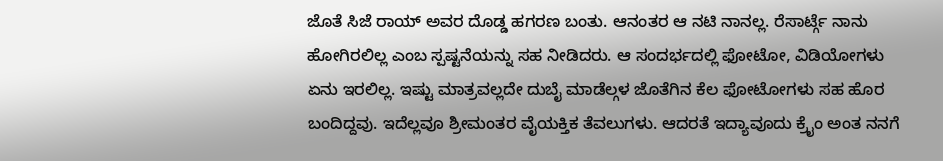ಜೊತೆ ಸಿಜೆ ರಾಯ್ ಅವರ ದೊಡ್ಡ ಹಗರಣ ಬಂತು. ಆನಂತರ ಆ ನಟಿ ನಾನಲ್ಲ. ರೆಸಾರ್ಟ್ಗೆ ನಾನು ಹೋಗಿರಲಿಲ್ಲ ಎಂಬ ಸ್ಪಷ್ಟನೆಯನ್ನು ಸಹ ನೀಡಿದರು. ಆ ಸಂದರ್ಭದಲ್ಲಿ ಫೋಟೋ, ವಿಡಿಯೋಗಳು ಏನು ಇರಲಿಲ್ಲ. ಇಷ್ಟು ಮಾತ್ರವಲ್ಲದೇ ದುಬೈ ಮಾಡೆಲ್ಗಳ ಜೊತೆಗಿನ ಕೆಲ ಫೋಟೋಗಳು ಸಹ ಹೊರ ಬಂದಿದ್ದವು. ಇದೆಲ್ಲವೂ ಶ್ರೀಮಂತರ ವೈಯಕ್ತಿಕ ತೆವಲುಗಳು. ಆದರತೆ ಇದ್ಯಾವೂದು ಕ್ರೈಂ ಅಂತ ನನಗೆ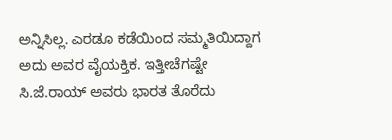ಅನ್ನಿಸಿಲ್ಲ. ಎರಡೂ ಕಡೆಯಿಂದ ಸಮ್ಮತಿಯಿದ್ದಾಗ ಅದು ಅವರ ವೈಯಕ್ತಿಕ. ಇತ್ತೀಚೆಗಷ್ಟೇ ಸಿ.ಜೆ.ರಾಯ್ ಅವರು ಭಾರತ ತೊರೆದು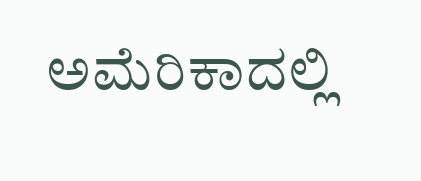ಅಮೆರಿಕಾದಲ್ಲಿ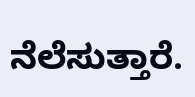ನೆಲೆಸುತ್ತಾರೆ.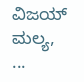ವಿಜಯ್ ಮಲ್ಯ, ...